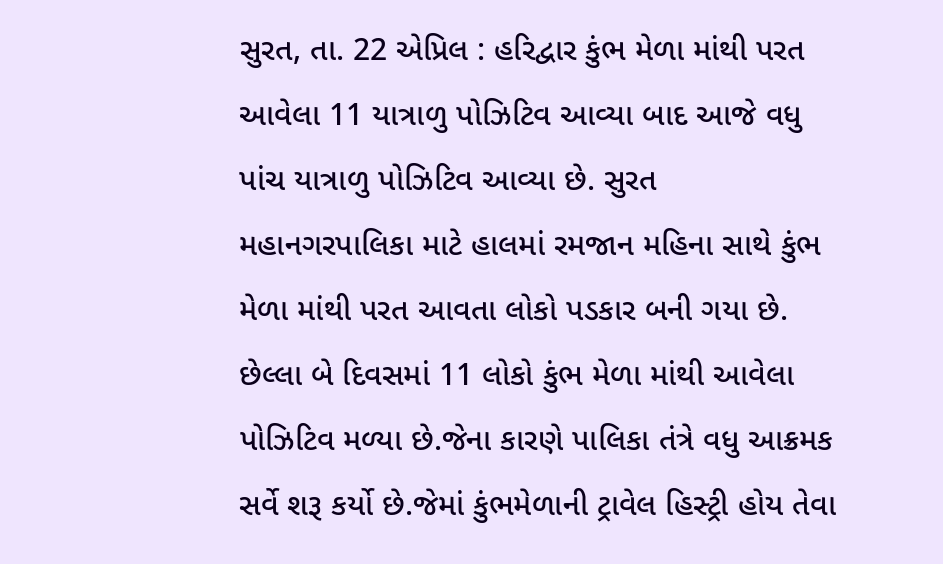સુરત, તા. 22 એપ્રિલ : હરિદ્વાર કુંભ મેળા માંથી પરત આવેલા 11 યાત્રાળુ પોઝિટિવ આવ્યા બાદ આજે વધુ પાંચ યાત્રાળુ પોઝિટિવ આવ્યા છે. સુરત મહાનગરપાલિકા માટે હાલમાં રમજાન મહિના સાથે કુંભ મેળા માંથી પરત આવતા લોકો પડકાર બની ગયા છે.
છેલ્લા બે દિવસમાં 11 લોકો કુંભ મેળા માંથી આવેલા પોઝિટિવ મળ્યા છે.જેના કારણે પાલિકા તંત્રે વધુ આક્રમક સર્વે શરૂ કર્યો છે.જેમાં કુંભમેળાની ટ્રાવેલ હિસ્ટ્રી હોય તેવા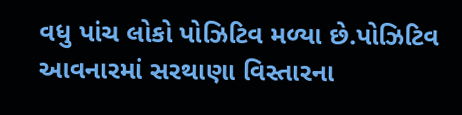વધુ પાંચ લોકો પોઝિટિવ મળ્યા છે.પોઝિટિવ આવનારમાં સરથાણા વિસ્તારના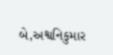બે,અશ્વનિકુમાર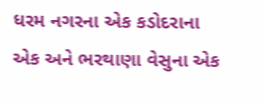ધરમ નગરના એક કડોદરાના એક અને ભરથાણા વેસુના એક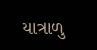યાત્રાળુ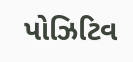પોઝિટિવ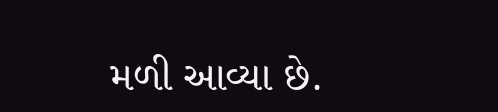મળી આવ્યા છે.